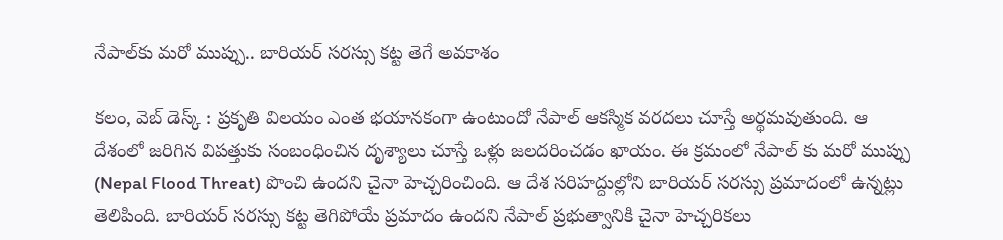నేపాల్‌కు మరో ముప్పు.. బారియర్ సరస్సు కట్ట తెగే అవకాశం

కలం, వెబ్ డెస్క్ : ప్రకృతి విలయం ఎంత భయానకంగా ఉంటుందో నేపాల్ ఆకస్మిక వరదలు చూస్తే అర్థమవుతుంది. ఆ దేశంలో జరిగిన విపత్తుకు సంబంధించిన దృశ్యాలు చూస్తే ఒళ్లు జలదరించడం ఖాయం. ఈ క్రమంలో నేపాల్ కు మరో ముప్పు (Nepal Flood Threat) పొంచి ఉందని చైనా హెచ్చరించింది. ఆ దేశ సరిహద్దుల్లోని బారియర్ సరస్సు ప్రమాదంలో ఉన్నట్లు తెలిపింది. బారియర్ సరస్సు కట్ట తెగిపోయే ప్రమాదం ఉందని నేపాల్ ప్రభుత్వానికి చైనా హెచ్చరికలు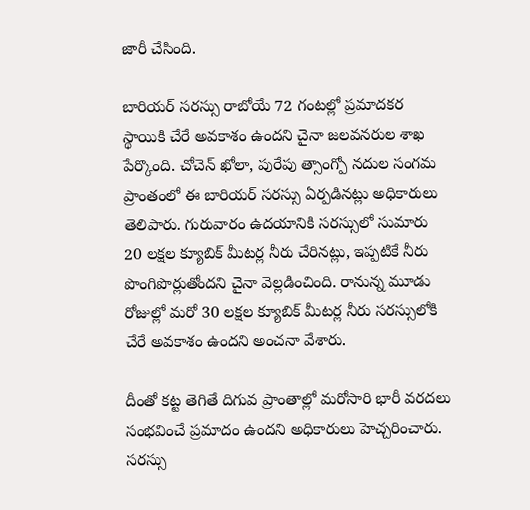జారీ చేసింది.

బారియర్ సరస్సు రాబోయే 72 గంటల్లో ప్రమాదకర స్థాయికి చేరే అవకాశం ఉందని చైనా జలవనరుల శాఖ పేర్కొంది. చోచెన్ ఖోలా, పురేపు త్సాంగ్పో నదుల సంగమ ప్రాంతంలో ఈ బారియర్ సరస్సు ఏర్పడినట్లు అధికారులు తెలిపారు. గురువారం ఉదయానికి సరస్సులో సుమారు 20 లక్షల క్యూబిక్ మీటర్ల నీరు చేరినట్లు, ఇప్పటికే నీరు పొంగిపొర్లుతోందని చైనా వెల్లడించింది. రానున్న మూడు రోజుల్లో మరో 30 లక్షల క్యూబిక్ మీటర్ల నీరు సరస్సులోకి చేరే అవకాశం ఉందని అంచనా వేశారు.

దీంతో కట్ట తెగితే దిగువ ప్రాంతాల్లో మరోసారి భారీ వరదలు సంభవించే ప్రమాదం ఉందని అధికారులు హెచ్చరించారు. సరస్సు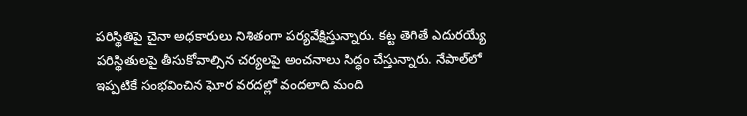పరిస్థితిపై చైనా అధకారులు నిశితంగా పర్యవేక్షిస్తున్నారు. కట్ట తెగితే ఎదురయ్యే పరిస్థితులపై తీసుకోవాల్సిన చర్యలపై అంచనాలు సిద్ధం చేస్తున్నారు. నేపాల్‌లో ఇప్పటికే సంభవించిన ఘోర వరదల్లో వందలాది మంది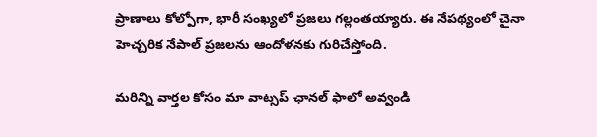ప్రాణాలు కోల్పోగా, భారీ సంఖ్యలో ప్రజలు గల్లంతయ్యారు. ఈ నేపథ్యంలో చైనా హెచ్చరిక నేపాల్ ప్రజలను ఆందోళనకు గురిచేస్తోంది.

మ‌రిన్ని వార్త‌ల కోసం మా వాట్స‌ప్ ఛాన‌ల్ ఫాలో అవ్వండి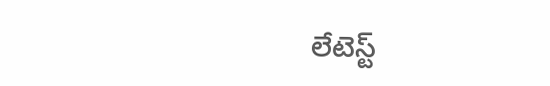లేటెస్ట్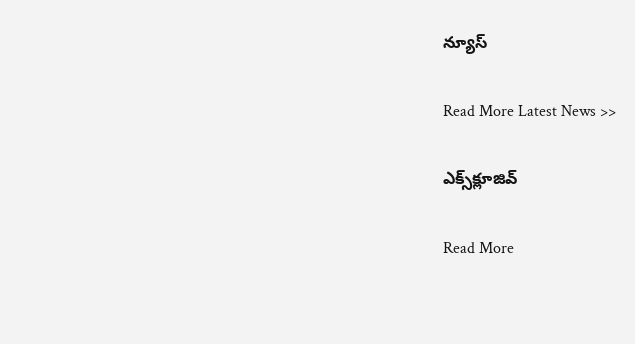న్యూస్‌

Read More Latest News >>

ఎక్స్‌క్లూజివ్‌

Read More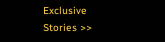Exclusive Stories >>